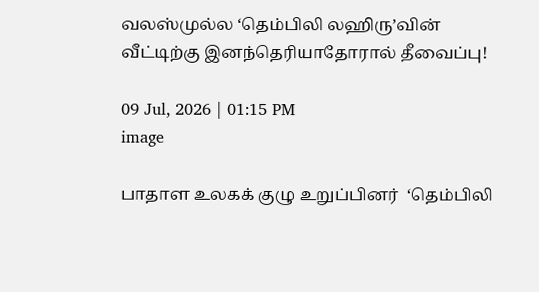வலஸ்முல்ல ‘தெம்பிலி லஹிரு’வின் வீட்டிற்கு இனந்தெரியாதோரால் தீவைப்பு!

09 Jul, 2026 | 01:15 PM
image

பாதாள உலகக் குழு உறுப்பினர்  ‘தெம்பிலி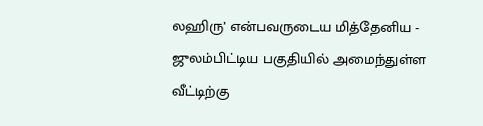லஹிரு’ என்பவருடைய மித்தேனிய - ஜுலம்பிட்டிய பகுதியில் அமைந்துள்ள வீட்டிற்கு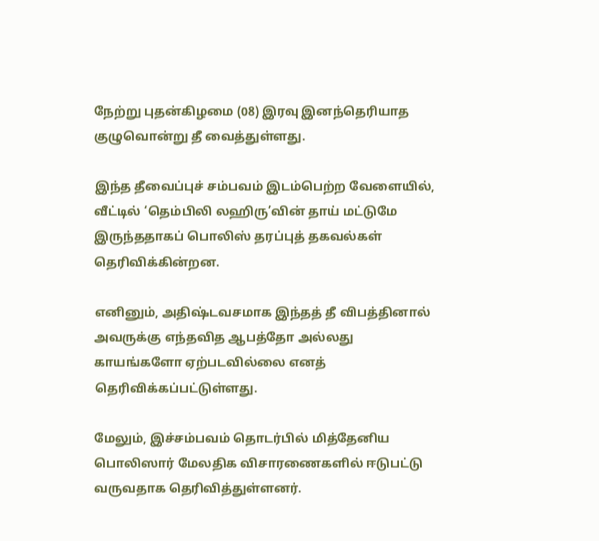நேற்று புதன்கிழமை (08) இரவு இனந்தெரியாத குழுவொன்று தீ வைத்துள்ளது.

இந்த தீவைப்புச் சம்பவம் இடம்பெற்ற வேளையில், வீட்டில் ‘தெம்பிலி லஹிரு’வின் தாய் மட்டுமே இருந்ததாகப் பொலிஸ் தரப்புத் தகவல்கள் தெரிவிக்கின்றன.

எனினும், அதிஷ்டவசமாக இந்தத் தீ விபத்தினால் அவருக்கு எந்தவித ஆபத்தோ அல்லது காயங்களோ ஏற்படவில்லை எனத் தெரிவிக்கப்பட்டுள்ளது.

மேலும், இச்சம்பவம் தொடர்பில் மித்தேனிய பொலிஸார் மேலதிக விசாரணைகளில் ஈடுபட்டு வருவதாக தெரிவித்துள்ளனர்.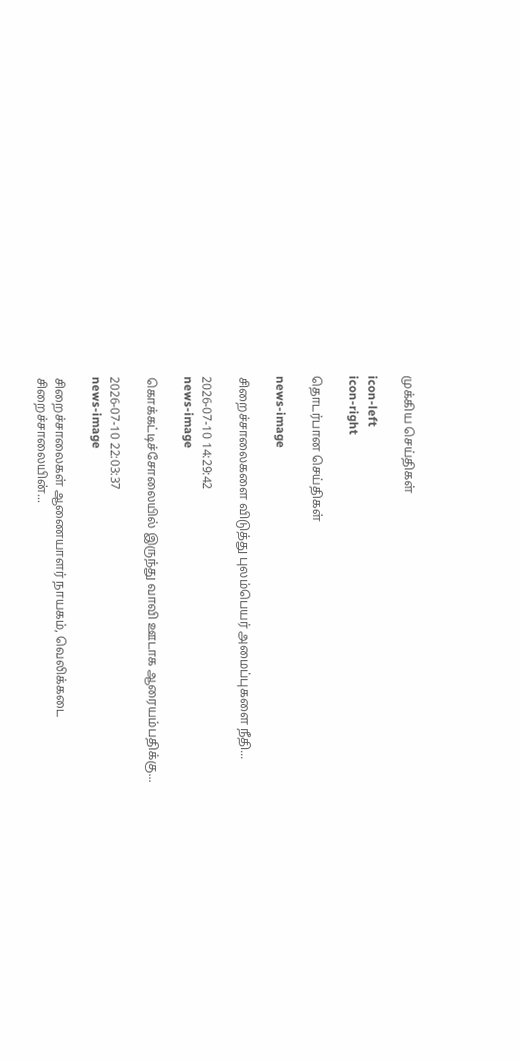முக்கிய செய்திகள்

icon-left
icon-right

தொடர்பான செய்திகள்

news-image

சிறைச்சாலைகளை விடுத்து புலம்பெயர் அமைப்புகளை நீதி...

2026-07-10 14:29:42
news-image

கொக்கட்டிச்சோலையில் இருந்து வாவி ஊடாக ஆரையம்பதிக்கு...

2026-07-10 22:03:37
news-image

சிறைச்சாலைகள் ஆணையாளர் நாயகம், வெலிக்கடை சிறைச்சாலையின்...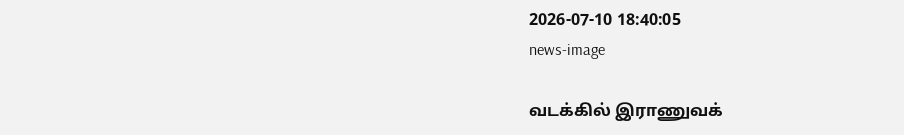2026-07-10 18:40:05
news-image

வடக்கில் இராணுவக்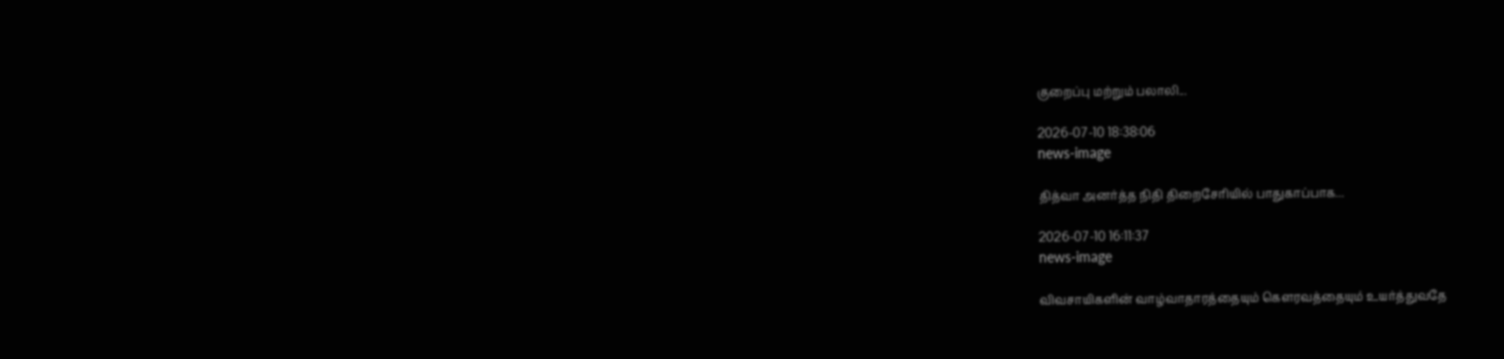குறைப்பு மற்றும் பலாலி...

2026-07-10 18:38:06
news-image

தித்வா அனர்த்த நிதி திறைசேரியில் பாதுகாப்பாக...

2026-07-10 16:11:37
news-image

விவசாயிகளின் வாழ்வாதாரத்தையும் கௌரவத்தையும் உயர்த்துவதே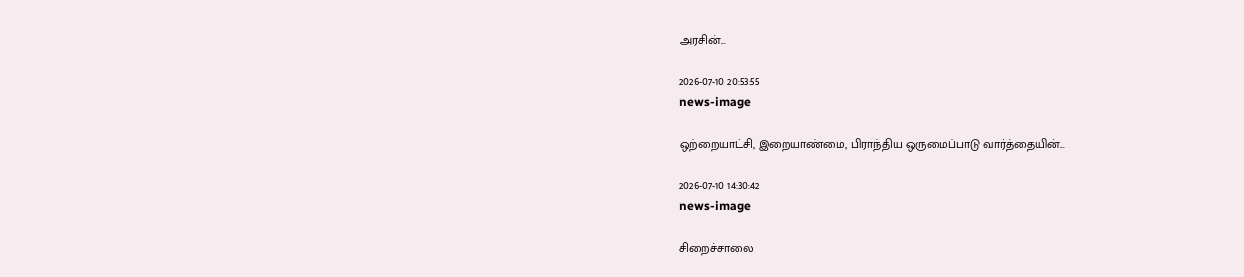அரசின்...

2026-07-10 20:53:55
news-image

ஒற்றையாட்சி, இறையாண்மை, பிராந்திய ஒருமைப்பாடு வார்த்தையின்...

2026-07-10 14:30:42
news-image

சிறைச்சாலை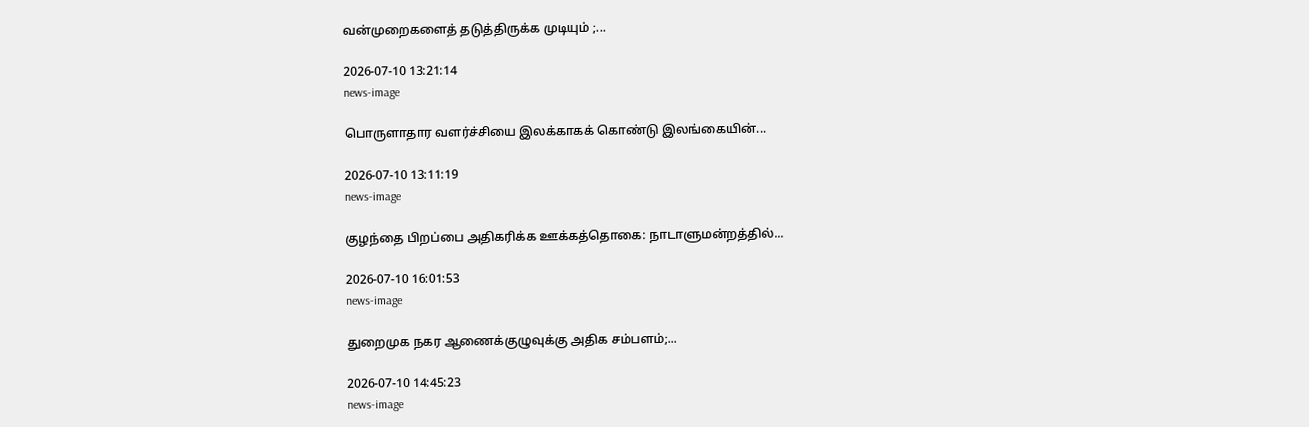வன்முறைகளைத் தடுத்திருக்க முடியும் ;...

2026-07-10 13:21:14
news-image

பொருளாதார வளர்ச்சியை இலக்காகக் கொண்டு இலங்கையின்...

2026-07-10 13:11:19
news-image

குழந்தை பிறப்பை அதிகரிக்க ஊக்கத்தொகை: நாடாளுமன்றத்தில்...

2026-07-10 16:01:53
news-image

துறைமுக நகர ஆணைக்குழுவுக்கு அதிக சம்பளம்;...

2026-07-10 14:45:23
news-image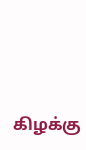கிழக்கு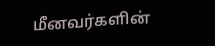மீனவர்களின்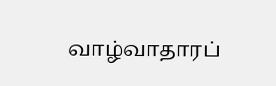வாழ்வாதாரப்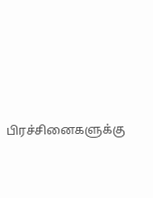பிரச்சினைகளுக்கு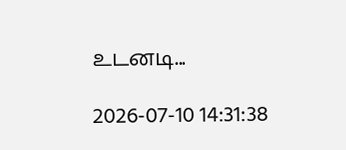உடனடி...

2026-07-10 14:31:38